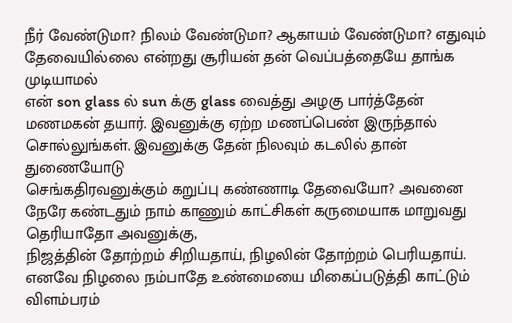நீர் வேண்டுமா? நிலம் வேண்டுமா? ஆகாயம் வேண்டுமா? எதுவும் தேவையில்லை என்றது சூரியன் தன் வெப்பத்தையே தாங்க முடியாமல்
என் son glass ல் sun க்கு glass வைத்து அழகு பார்த்தேன்
மணமகன் தயார். இவனுக்கு ஏற்ற மணப்பெண் இருந்தால் சொல்லுங்கள். இவனுக்கு தேன் நிலவும் கடலில் தான் துணையோடு
செங்கதிரவனுக்கும் கறுப்பு கண்ணாடி தேவையோ? அவனை நேரே கண்டதும் நாம் காணும் காட்சிகள் கருமையாக மாறுவது தெரியாதோ அவனுக்கு,
நிஜத்தின் தோற்றம் சிறியதாய், நிழலின் தோற்றம் பெரியதாய். எனவே நிழலை நம்பாதே உண்மையை மிகைப்படுத்தி காட்டும்
விளம்பரம்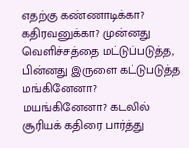எதற்கு கண்ணாடிக்கா? கதிரவனுக்கா? முன்னது வெளிச்சத்தை மட்டுப்படுத்த, பின்னது இருளை கட்டுபடுத்த
மங்கினேனா? மயங்கினேனா? கடலில் சூரியக் கதிரை பார்த்து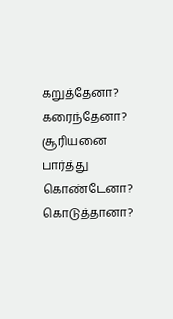கறுத்தேனா? கரைந்தேனா? சூரியனை பார்த்து
கொண்டேனா? கொடுத்தானா?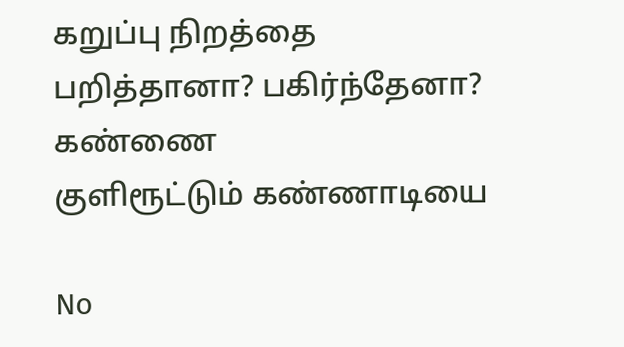கறுப்பு நிறத்தை
பறித்தானா? பகிர்ந்தேனா? கண்ணை
குளிரூட்டும் கண்ணாடியை

No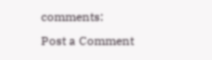comments:
Post a Comment